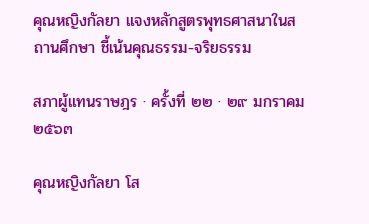คุณหญิงกัลยา แจงหลักสูตรพุทธศาสนาในสถานศึกษา ชี้เน้นคุณธรรม-จริยธรรม

สภาผู้แทนราษฎร · ครั้งที่ ๒๒ · ๒๙ มกราคม ๒๕๖๓

คุณหญิงกัลยา โส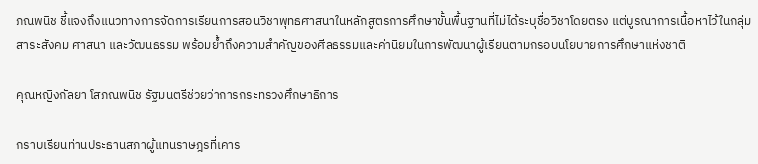ภณพนิช ชี้แจงถึงแนวทางการจัดการเรียนการสอนวิชาพุทธศาสนาในหลักสูตรการศึกษาขั้นพื้นฐานที่ไม่ได้ระบุชื่อวิชาโดยตรง แต่บูรณาการเนื้อหาไว้ในกลุ่มสาระสังคม ศาสนา และวัฒนธรรม พร้อมย้ำถึงความสำคัญของศีลธรรมและค่านิยมในการพัฒนาผู้เรียนตามกรอบนโยบายการศึกษาแห่งชาติ

คุณหญิงกัลยา โสภณพนิช รัฐมนตรีช่วยว่าการกระทรวงศึกษาธิการ

กราบเรียนท่านประธานสภาผู้แทนราษฎรที่เคาร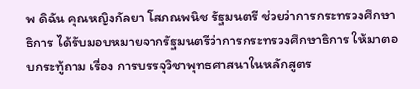พ ดิฉัน คุณหญิงกัลยา โสภณพนิช รัฐมนตรี ช่วยว่าการกระทรวงศึกษาธิการ ได้รับมอบหมายจากรัฐมนตรีว่าการกระทรวงศึกษาธิการ ให้มาตอบกระทู้ถาม เรื่อง การบรรจุวิชาพุทธศาสนาในหลักสูตร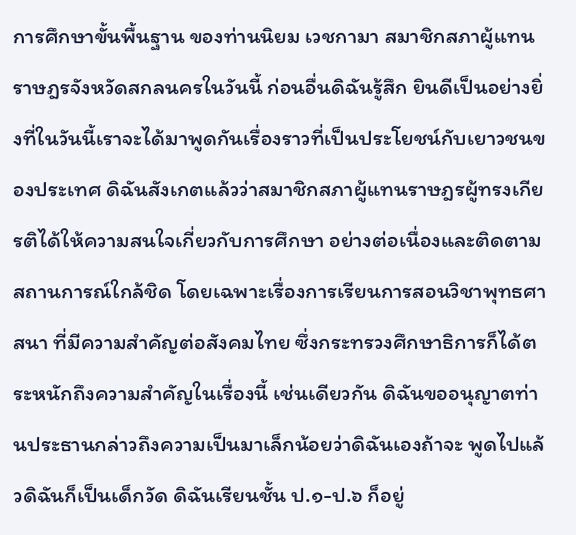การศึกษาขั้นพื้นฐาน ของท่านนิยม เวชกามา สมาชิกสภาผู้แทนราษฎรจังหวัดสกลนครในวันนี้ ก่อนอื่นดิฉันรู้สึก ยินดีเป็นอย่างยิ่งที่ในวันนี้เราจะได้มาพูดกันเรื่องราวที่เป็นประโยชน์กับเยาวชนของประเทศ ดิฉันสังเกตแล้วว่าสมาชิกสภาผู้แทนราษฎรผู้ทรงเกียรติได้ให้ความสนใจเกี่ยวกับการศึกษา อย่างต่อเนื่องและติดตามสถานการณ์ใกล้ชิด โดยเฉพาะเรื่องการเรียนการสอนวิชาพุทธศาสนา ที่มีความสำคัญต่อสังคมไทย ซึ่งกระทรวงศึกษาธิการก็ได้ตระหนักถึงความสำคัญในเรื่องนี้ เช่นเดียวกัน ดิฉันขออนุญาตท่านประธานกล่าวถึงความเป็นมาเล็กน้อยว่าดิฉันเองถ้าจะ พูดไปแล้วดิฉันก็เป็นเด็กวัด ดิฉันเรียนชั้น ป.๑-ป.๖ ก็อยู่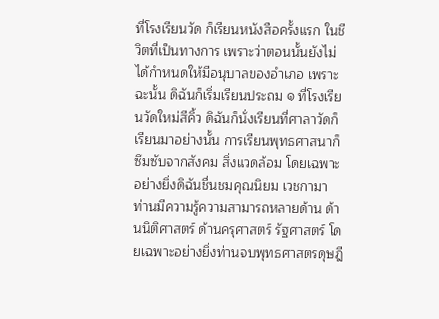ที่โรงเรียนวัด ก็เรียนหนังสือครั้งแรก ในชีวิตที่เป็นทางการ เพราะว่าตอนนั้นยังไม่ได้กำหนดให้มีอนุบาลของอำเภอ เพราะฉะนั้น ดิฉันก็เริ่มเรียนประถม ๑ ที่โรงเรียนวัดใหม่สีคิ้ว ดิฉันก็นั่งเรียนที่ศาลาวัดก็เรียนมาอย่างนั้น การเรียนพุทธศาสนาก็ซึมซับจากสังคม สิ่งแวดล้อม โดยเฉพาะอย่างยิ่งดิฉันชื่นชมคุณนิยม เวชกามา ท่านมีความรู้ความสามารถหลายด้าน ด้านนิติศาสตร์ ด้านครุศาสตร์ รัฐศาสตร์ โดยเฉพาะอย่างยิ่งท่านจบพุทธศาสตรดุษฎี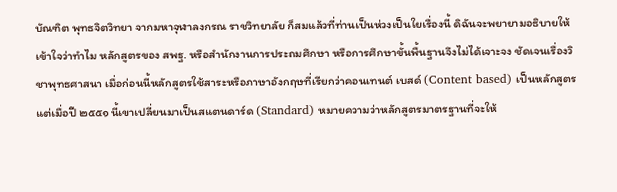บัณฑิต พุทธจิตวิทยา จากมหาจุฬาลงกรณ ราชวิทยาลัย ก็สมแล้วที่ท่านเป็นห่วงเป็นใยเรื่องนี้ ดิฉันจะพยายามอธิบายให้เข้าใจว่าทำไม หลักสูตรของ สพฐ. หรือสำนักงานการประถมศึกษา หรือการศึกษาขั้นพื้นฐานจึงไม่ได้เจาะจง ชัดเจนเรื่องวิชาพุทธศาสนา เมื่อก่อนนี้หลักสูตรใช้สาระหรือภาษาอังกฤษที่เรียกว่าคอนเทนต์ เบสด์ (Content based) เป็นหลักสูตร แต่เมื่อปี ๒๕๕๑ นี้เขาเปลี่ยนมาเป็นสแตนดาร์ด (Standard) หมายความว่าหลักสูตรมาตรฐานที่จะให้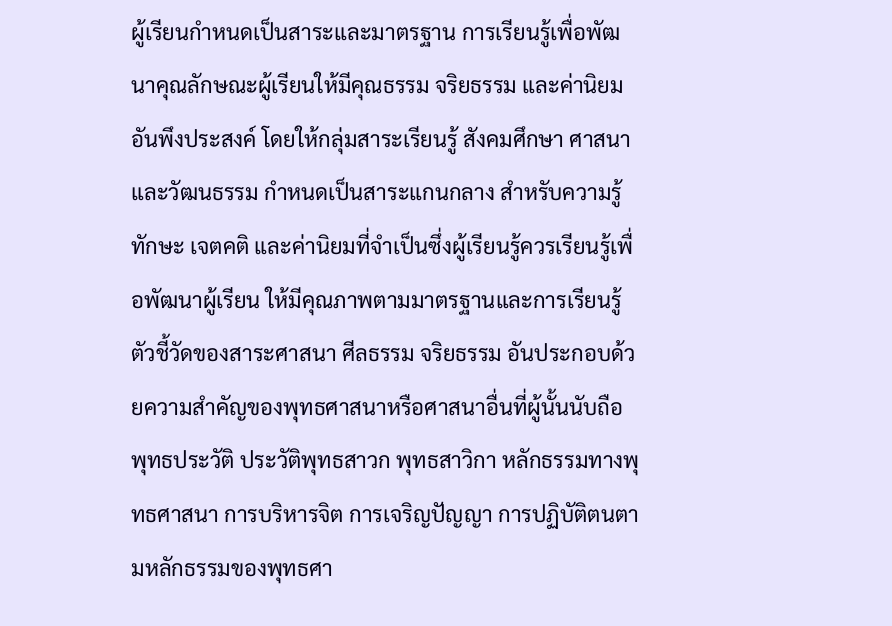ผู้เรียนกำหนดเป็นสาระและมาตรฐาน การเรียนรู้เพื่อพัฒนาคุณลักษณะผู้เรียนให้มีคุณธรรม จริยธรรม และค่านิยมอันพึงประสงค์ โดยให้กลุ่มสาระเรียนรู้ สังคมศึกษา ศาสนาและวัฒนธรรม กำหนดเป็นสาระแกนกลาง สำหรับความรู้ทักษะ เจตคติ และค่านิยมที่จำเป็นซึ่งผู้เรียนรู้ควรเรียนรู้เพื่อพัฒนาผู้เรียน ให้มีคุณภาพตามมาตรฐานและการเรียนรู้ตัวชี้วัดของสาระศาสนา ศีลธรรม จริยธรรม อันประกอบด้วยความสำคัญของพุทธศาสนาหรือศาสนาอื่นที่ผู้นั้นนับถือ พุทธประวัติ ประวัติพุทธสาวก พุทธสาวิกา หลักธรรมทางพุทธศาสนา การบริหารจิต การเจริญปัญญา การปฏิบัติตนตามหลักธรรมของพุทธศา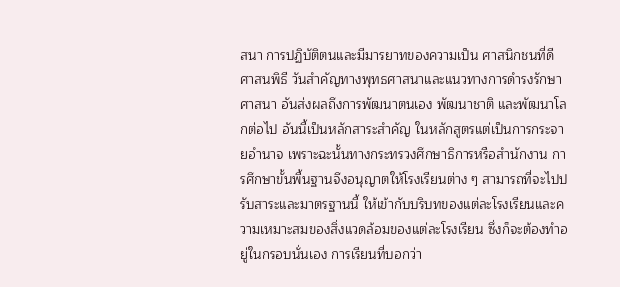สนา การปฏิบัติตนและมีมารยาทของความเป็น ศาสนิกชนที่ดี ศาสนพิธี วันสำคัญทางพุทธศาสนาและแนวทางการดำรงรักษาศาสนา อันส่งผลถึงการพัฒนาตนเอง พัฒนาชาติ และพัฒนาโลกต่อไป อันนี้เป็นหลักสาระสำคัญ ในหลักสูตรแต่เป็นการกระจายอำนาจ เพราะฉะนั้นทางกระทรวงศึกษาธิการหรือสำนักงาน การศึกษาขั้นพื้นฐานจึงอนุญาตให้โรงเรียนต่าง ๆ สามารถที่จะไปปรับสาระและมาตรฐานนี้ ให้เข้ากับบริบทของแต่ละโรงเรียนและความเหมาะสมของสิ่งแวดล้อมของแต่ละโรงเรียน ซึ่งก็จะต้องทำอยู่ในกรอบนั่นเอง การเรียนที่บอกว่า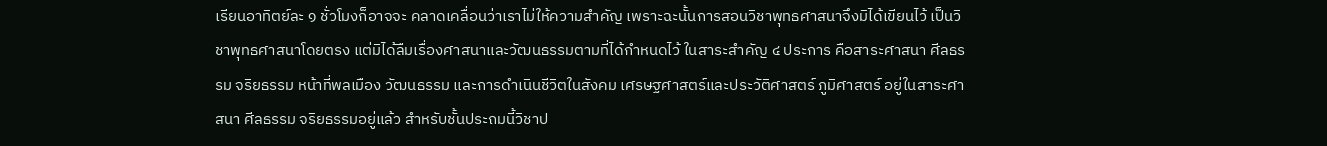เรียนอาทิตย์ละ ๑ ชั่วโมงก็อาจจะ คลาดเคลื่อนว่าเราไม่ให้ความสำคัญ เพราะฉะนั้นการสอนวิชาพุทธศาสนาจึงมิได้เขียนไว้ เป็นวิชาพุทธศาสนาโดยตรง แต่มิได้ลืมเรื่องศาสนาและวัฒนธรรมตามที่ได้กำหนดไว้ ในสาระสำคัญ ๔ ประการ คือสาระศาสนา ศีลธรรม จริยธรรม หน้าที่พลเมือง วัฒนธรรม และการดำเนินชีวิตในสังคม เศรษฐศาสตร์และประวัติศาสตร์ ภูมิศาสตร์ อยู่ในสาระศาสนา ศีลธรรม จริยธรรมอยู่แล้ว สำหรับชั้นประถมนี้วิชาป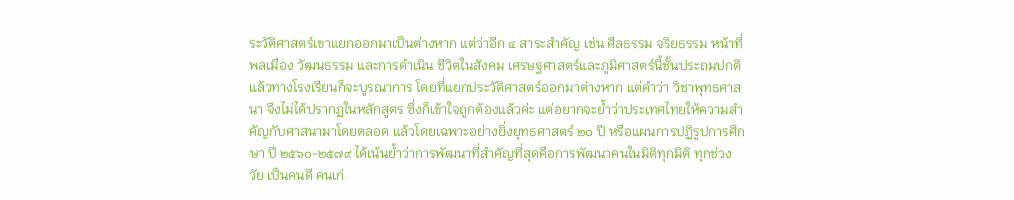ระวัติศาสตร์เขาแยกออกมาเป็นต่างหาก แต่ว่าอีก ๔ สาระสำคัญ เช่น ศีลธรรม จริยธรรม หน้าที่พลเมือง วัฒนธรรม และการดำเนิน ชีวิตในสังคม เศรษฐศาสตร์และภูมิศาสตร์นี้ชั้นประถมปกติแล้วทางโรงเรียนก็จะบูรณาการ โดยที่แยกประวัติศาสตร์ออกมาต่างหาก แต่คำว่า วิชาพุทธศาสนา จึงไม่ได้ปรากฏในหลักสูตร ซึ่งก็เข้าใจถูกต้องแล้วค่ะ แต่อยากจะย้ำว่าประเทศไทยให้ความสำคัญกับศาสนามาโดยตลอด แล้วโดยเฉพาะอย่างยิ่งยุทธศาสตร์ ๒๐ ปี หรือแผนการปฏิรูปการศึกษา ปี ๒๕๖๐-๒๕๗๙ ได้เน้นย้ำว่าการพัฒนาที่สำคัญที่สุดคือการพัฒนาคนในมิติทุกมิติ ทุกช่วงวัย เป็นคนดี คนเก่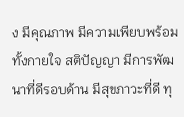ง มีคุณภาพ มีความเพียบพร้อมทั้งกายใจ สติปัญญา มีการพัฒนาที่ดีรอบด้าน มีสุขภาวะที่ดี ทุ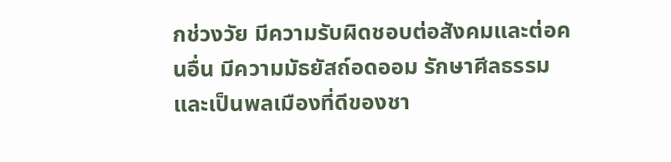กช่วงวัย มีความรับผิดชอบต่อสังคมและต่อคนอื่น มีความมัธยัสถ์อดออม รักษาศีลธรรม และเป็นพลเมืองที่ดีของชา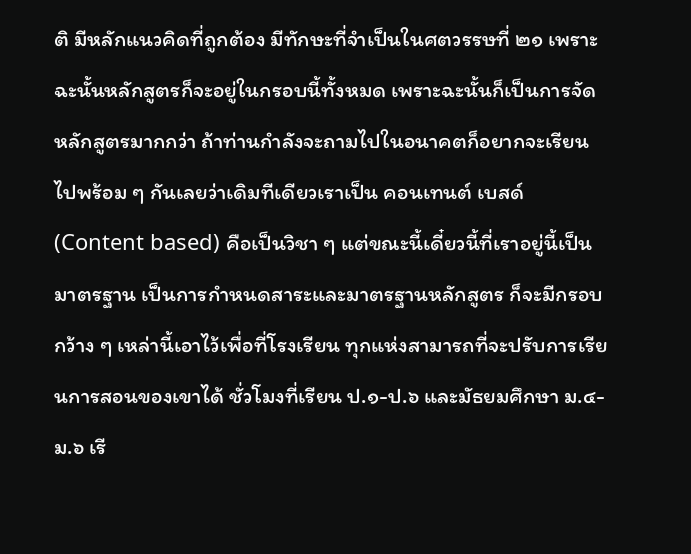ติ มีหลักแนวคิดที่ถูกต้อง มีทักษะที่จำเป็นในศตวรรษที่ ๒๑ เพราะฉะนั้นหลักสูตรก็จะอยู่ในกรอบนี้ทั้งหมด เพราะฉะนั้นก็เป็นการจัดหลักสูตรมากกว่า ถ้าท่านกำลังจะถามไปในอนาคตก็อยากจะเรียนไปพร้อม ๆ กันเลยว่าเดิมทีเดียวเราเป็น คอนเทนต์ เบสด์ (Content based) คือเป็นวิชา ๆ แต่ขณะนี้เดี๋ยวนี้ที่เราอยู่นี้เป็นมาตรฐาน เป็นการกำหนดสาระและมาตรฐานหลักสูตร ก็จะมีกรอบกว้าง ๆ เหล่านี้เอาไว้เพื่อที่โรงเรียน ทุกแห่งสามารถที่จะปรับการเรียนการสอนของเขาได้ ชั่วโมงที่เรียน ป.๑-ป.๖ และมัธยมศึกษา ม.๔-ม.๖ เรี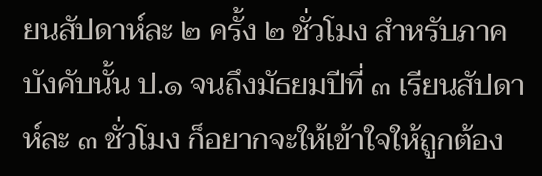ยนสัปดาห์ละ ๒ ครั้ง ๒ ชั่วโมง สำหรับภาคบังคับนั้น ป.๑ จนถึงมัธยมปีที่ ๓ เรียนสัปดาห์ละ ๓ ชั่วโมง ก็อยากจะให้เข้าใจให้ถูกต้อง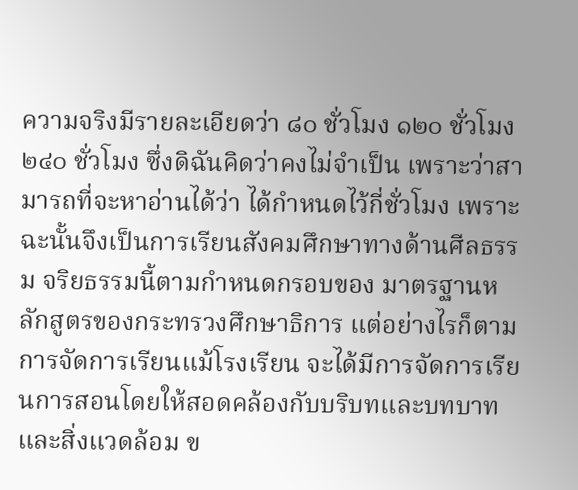ความจริงมีรายละเอียดว่า ๘๐ ชั่วโมง ๑๒๐ ชั่วโมง ๒๔๐ ชั่วโมง ซึ่งดิฉันคิดว่าคงไม่จำเป็น เพราะว่าสามารถที่จะหาอ่านได้ว่า ได้กำหนดไว้กี่ชั่วโมง เพราะฉะนั้นจึงเป็นการเรียนสังคมศึกษาทางด้านศีลธรรม จริยธรรมนี้ตามกำหนดกรอบของ มาตรฐานหลักสูตรของกระทรวงศึกษาธิการ แต่อย่างไรก็ตามการจัดการเรียนแม้โรงเรียน จะได้มีการจัดการเรียนการสอนโดยให้สอดคล้องกับบริบทและบทบาท และสิ่งแวดล้อม ข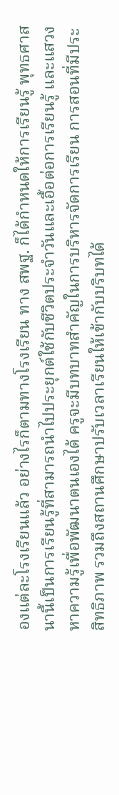องแต่ละโรงเรียนแล้ว อย่างไรก็ตามทางโรงเรียน ทาง สพฐ. ก็ได้กำหนดให้การเรียนรู้ พุทธศาสนานี้เป็นการเรียนรู้ที่สามารถนำไปประยุกต์ใช้กับชีวิตประจำวันและเอื้อต่อการเรียนรู้ และแสวงหาความรู้เพื่อพัฒนาตนเองได้ ครูจะมีบทบาทสำคัญในการบริหารจัดการเรียน การสอนที่มีประสิทธิภาพ รวมถึงสถานศึกษาปรับเวลาเรียนให้เข้ากับบริบทได้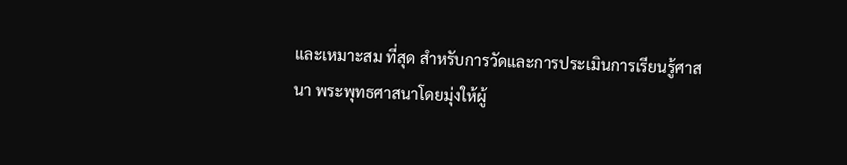และเหมาะสม ที่สุด สำหรับการวัดและการประเมินการเรียนรู้ศาสนา พระพุทธศาสนาโดยมุ่งให้ผู้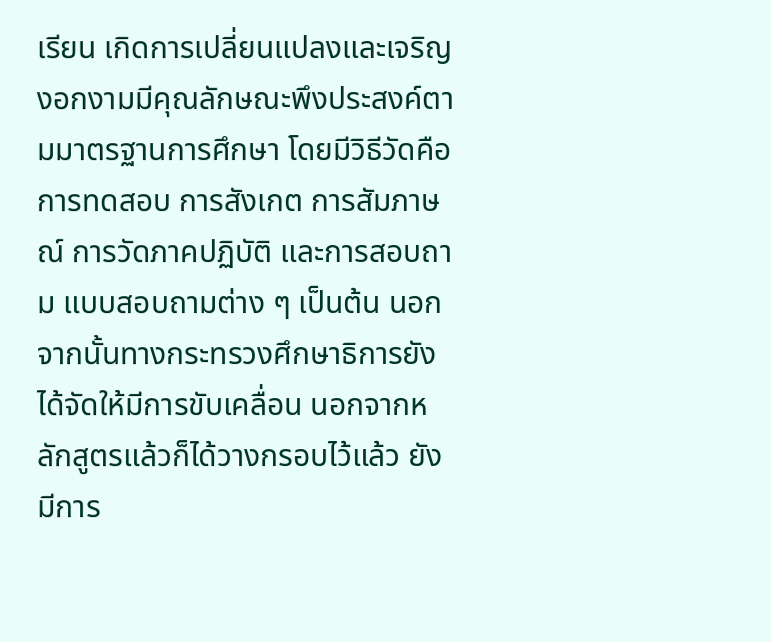เรียน เกิดการเปลี่ยนแปลงและเจริญงอกงามมีคุณลักษณะพึงประสงค์ตามมาตรฐานการศึกษา โดยมีวิธีวัดคือการทดสอบ การสังเกต การสัมภาษณ์ การวัดภาคปฏิบัติ และการสอบถาม แบบสอบถามต่าง ๆ เป็นต้น นอกจากนั้นทางกระทรวงศึกษาธิการยังได้จัดให้มีการขับเคลื่อน นอกจากหลักสูตรแล้วก็ได้วางกรอบไว้แล้ว ยังมีการ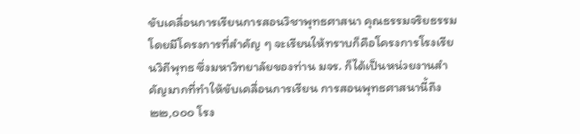ขับเคลื่อนการเรียนการสอนวิชาพุทธศาสนา คุณธรรมจริยธรรม โดยมีโครงการที่สำคัญ ๆ จะเรียนให้ทราบก็คือโครงการโรงเรียนวิถีพุทธ ซึ่งมหาวิทยาลัยของท่าน มจร. ก็ได้เป็นหน่วยงานสำคัญมากที่ทำให้ขับเคลื่อนการเรียน การสอนพุทธศาสนานี้ถึง ๒๒,๐๐๐ โรง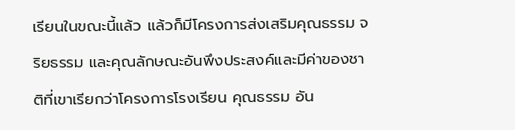เรียนในขณะนี้แล้ว แล้วก็มีโครงการส่งเสริมคุณธรรม จริยธรรม และคุณลักษณะอันพึงประสงค์และมีค่าของชาติที่เขาเรียกว่าโครงการโรงเรียน คุณธรรม อัน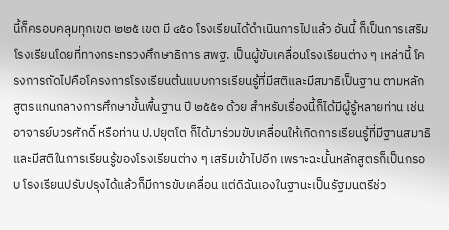นี้ก็ครอบคลุมทุกเขต ๒๒๕ เขต มี ๔๕๐ โรงเรียนได้ดำเนินการไปแล้ว อันนี้ ก็เป็นการเสริมโรงเรียนโดยที่ทางกระทรวงศึกษาธิการ สพฐ. เป็นผู้ขับเคลื่อนโรงเรียนต่าง ๆ เหล่านี้ โครงการถัดไปคือโครงการโรงเรียนต้นแบบการเรียนรู้ที่มีสติและมีสมาธิเป็นฐาน ตามหลักสูตรแกนกลางการศึกษาขั้นพื้นฐาน ปี ๒๕๕๑ ด้วย สำหรับเรื่องนี้ก็ได้มีผู้รู้หลายท่าน เช่น อาจารย์บวรศักดิ์ หรือท่าน ป.ปยุตโต ก็ได้มาร่วมขับเคลื่อนให้เกิดการเรียนรู้ที่มีฐานสมาธิ และมีสติในการเรียนรู้ของโรงเรียนต่าง ๆ เสริมเข้าไปอีก เพราะฉะนั้นหลักสูตรก็เป็นกรอบ โรงเรียนปรับปรุงได้แล้วก็มีการขับเคลื่อน แต่ดิฉันเองในฐานะเป็นรัฐมนตรีช่ว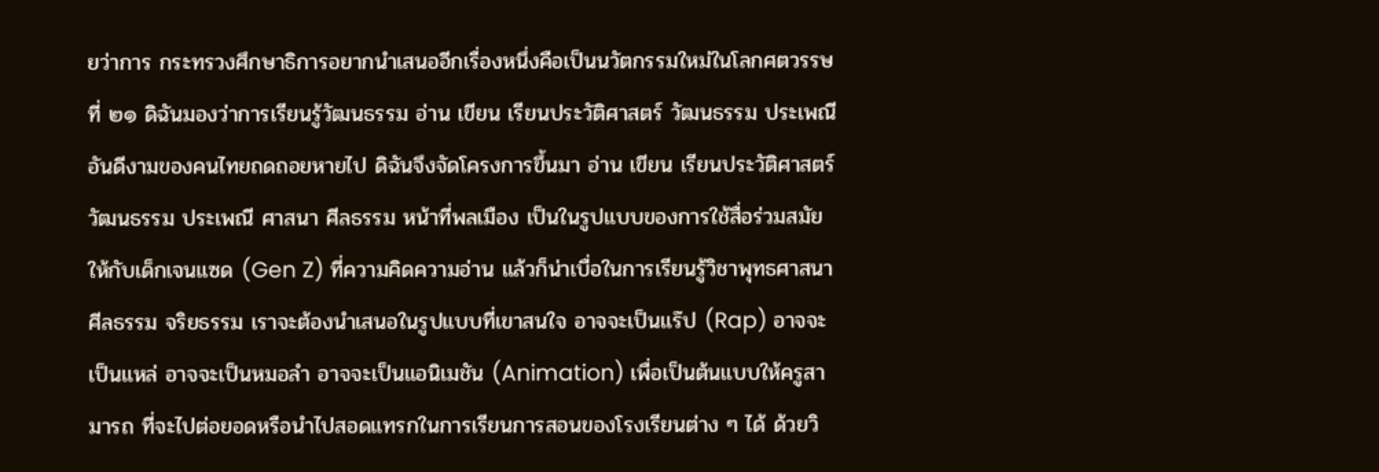ยว่าการ กระทรวงศึกษาธิการอยากนำเสนออีกเรื่องหนึ่งคือเป็นนวัตกรรมใหม่ในโลกศตวรรษที่ ๒๑ ดิฉันมองว่าการเรียนรู้วัฒนธรรม อ่าน เขียน เรียนประวัติศาสตร์ วัฒนธรรม ประเพณี อันดีงามของคนไทยถดถอยหายไป ดิฉันจึงจัดโครงการขึ้นมา อ่าน เขียน เรียนประวัติศาสตร์ วัฒนธรรม ประเพณี ศาสนา ศีลธรรม หน้าที่พลเมือง เป็นในรูปแบบของการใช้สื่อร่วมสมัย ให้กับเด็กเจนแซด (Gen Z) ที่ความคิดความอ่าน แล้วก็น่าเบื่อในการเรียนรู้วิชาพุทธศาสนา ศีลธรรม จริยธรรม เราจะต้องนำเสนอในรูปแบบที่เขาสนใจ อาจจะเป็นแร๊ป (Rap) อาจจะ เป็นแหล่ อาจจะเป็นหมอลำ อาจจะเป็นแอนิเมชัน (Animation) เพื่อเป็นต้นแบบให้ครูสามารถ ที่จะไปต่อยอดหรือนำไปสอดแทรกในการเรียนการสอนของโรงเรียนต่าง ๆ ได้ ด้วยวิ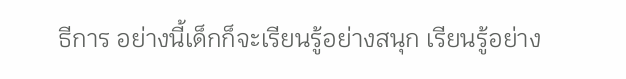ธีการ อย่างนี้เด็กก็จะเรียนรู้อย่างสนุก เรียนรู้อย่าง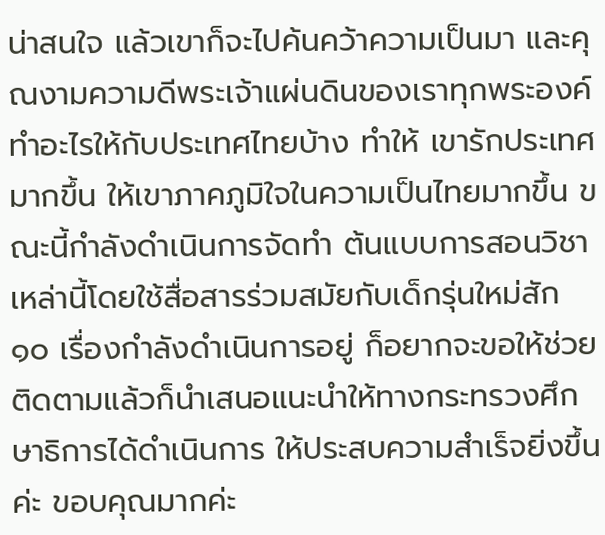น่าสนใจ แล้วเขาก็จะไปค้นคว้าความเป็นมา และคุณงามความดีพระเจ้าแผ่นดินของเราทุกพระองค์ทำอะไรให้กับประเทศไทยบ้าง ทำให้ เขารักประเทศมากขึ้น ให้เขาภาคภูมิใจในความเป็นไทยมากขึ้น ขณะนี้กำลังดำเนินการจัดทำ ต้นแบบการสอนวิชาเหล่านี้โดยใช้สื่อสารร่วมสมัยกับเด็กรุ่นใหม่สัก ๑๐ เรื่องกำลังดำเนินการอยู่ ก็อยากจะขอให้ช่วยติดตามแล้วก็นำเสนอแนะนำให้ทางกระทรวงศึกษาธิการได้ดำเนินการ ให้ประสบความสำเร็จยิ่งขึ้นค่ะ ขอบคุณมากค่ะ